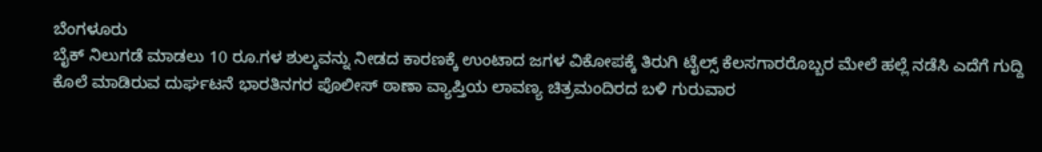ಬೆಂಗಳೂರು
ಬೈಕ್ ನಿಲುಗಡೆ ಮಾಡಲು 10 ರೂ.ಗಳ ಶುಲ್ಕವನ್ನು ನೀಡದ ಕಾರಣಕ್ಕೆ ಉಂಟಾದ ಜಗಳ ವಿಕೋಪಕ್ಕೆ ತಿರುಗಿ ಟೈಲ್ಸ್ ಕೆಲಸಗಾರರೊಬ್ಬರ ಮೇಲೆ ಹಲ್ಲೆ ನಡೆಸಿ ಎದೆಗೆ ಗುದ್ದಿ ಕೊಲೆ ಮಾಡಿರುವ ದುರ್ಘಟನೆ ಭಾರತಿನಗರ ಪೊಲೀಸ್ ಠಾಣಾ ವ್ಯಾಪ್ತಿಯ ಲಾವಣ್ಯ ಚಿತ್ರಮಂದಿರದ ಬಳಿ ಗುರುವಾರ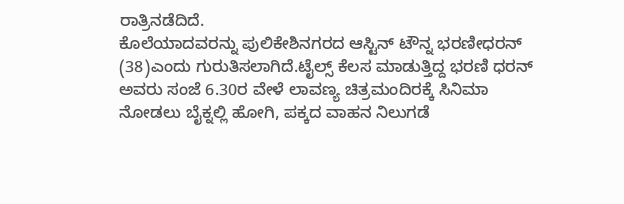ರಾತ್ರಿನಡೆದಿದೆ.
ಕೊಲೆಯಾದವರನ್ನು ಪುಲಿಕೇಶಿನಗರದ ಆಸ್ಟಿನ್ ಟೌನ್ನ ಭರಣೀಧರನ್ (38)ಎಂದು ಗುರುತಿಸಲಾಗಿದೆ.ಟೈಲ್ಸ್ ಕೆಲಸ ಮಾಡುತ್ತಿದ್ದ ಭರಣಿ ಧರನ್ ಅವರು ಸಂಜೆ 6.30ರ ವೇಳೆ ಲಾವಣ್ಯ ಚಿತ್ರಮಂದಿರಕ್ಕೆ ಸಿನಿಮಾ ನೋಡಲು ಬೈಕ್ನಲ್ಲಿ ಹೋಗಿ, ಪಕ್ಕದ ವಾಹನ ನಿಲುಗಡೆ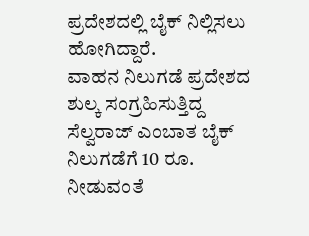ಪ್ರದೇಶದಲ್ಲಿ ಬೈಕ್ ನಿಲ್ಲಿಸಲು ಹೋಗಿದ್ದಾರೆ.
ವಾಹನ ನಿಲುಗಡೆ ಪ್ರದೇಶದ ಶುಲ್ಕ ಸಂಗ್ರಹಿಸುತ್ತಿದ್ದ ಸೆಲ್ವರಾಜ್ ಎಂಬಾತ ಬೈಕ್ ನಿಲುಗಡೆಗೆ 10 ರೂ. ನೀಡುವಂತೆ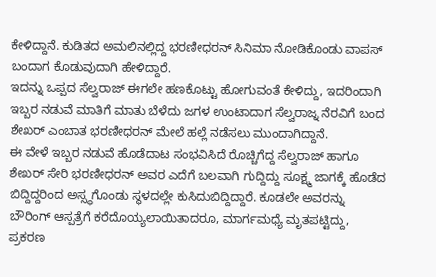ಕೇಳಿದ್ದಾನೆ. ಕುಡಿತದ ಅಮಲಿನಲ್ಲಿದ್ದ ಭರಣೀಧರನ್ ಸಿನಿಮಾ ನೋಡಿಕೊಂಡು ವಾಪಸ್ ಬಂದಾಗ ಕೊಡುವುದಾಗಿ ಹೇಳಿದ್ದಾರೆ.
ಇದನ್ನು ಒಪ್ಪದ ಸೆಲ್ವರಾಜ್ ಈಗಲೇ ಹಣಕೊಟ್ಟು ಹೋಗುವಂತೆ ಕೇಳಿದ್ದು, ಇದರಿಂದಾಗಿ ಇಬ್ಬರ ನಡುವೆ ಮಾತಿಗೆ ಮಾತು ಬೆಳೆದು ಜಗಳ ಉಂಟಾದಾಗ ಸೆಲ್ವರಾಜ್ನ ನೆರವಿಗೆ ಬಂದ ಶೇಖರ್ ಎಂಬಾತ ಭರಣೀಧರನ್ ಮೇಲೆ ಹಲ್ಲೆ ನಡೆಸಲು ಮುಂದಾಗಿದ್ದಾನೆ.
ಈ ವೇಳೆ ಇಬ್ಬರ ನಡುವೆ ಹೊಡೆದಾಟ ಸಂಭವಿಸಿದೆ ರೊಚ್ಚಿಗೆದ್ದ ಸೆಲ್ವರಾಜ್ ಹಾಗೂ ಶೇಖರ್ ಸೇರಿ ಭರಣೀಧರನ್ ಅವರ ಎದೆಗೆ ಬಲವಾಗಿ ಗುದ್ದಿದ್ದು ಸೂಕ್ಷ್ಮ ಜಾಗಕ್ಕೆ ಹೊಡೆದ ಬಿದ್ದಿದ್ದರಿಂದ ಅಸ್ಸ್ಥಗೊಂಡು ಸ್ಥಳದಲ್ಲೇ ಕುಸಿದುಬಿದ್ದಿದ್ದಾರೆ. ಕೂಡಲೇ ಅವರನ್ನು ಬೌರಿಂಗ್ ಆಸ್ಪತ್ರೆಗೆ ಕರೆದೊಯ್ಯಲಾಯಿತಾದರೂ, ಮಾರ್ಗಮಧ್ಯೆ ಮೃತಪಟ್ಟಿದ್ದು, ಪ್ರಕರಣ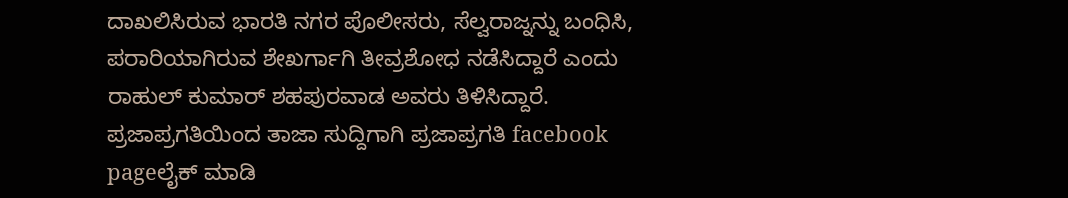ದಾಖಲಿಸಿರುವ ಭಾರತಿ ನಗರ ಪೊಲೀಸರು, ಸೆಲ್ವರಾಜ್ನನ್ನು ಬಂಧಿಸಿ, ಪರಾರಿಯಾಗಿರುವ ಶೇಖರ್ಗಾಗಿ ತೀವ್ರಶೋಧ ನಡೆಸಿದ್ದಾರೆ ಎಂದು ರಾಹುಲ್ ಕುಮಾರ್ ಶಹಪುರವಾಡ ಅವರು ತಿಳಿಸಿದ್ದಾರೆ.
ಪ್ರಜಾಪ್ರಗತಿಯಿಂದ ತಾಜಾ ಸುದ್ದಿಗಾಗಿ ಪ್ರಜಾಪ್ರಗತಿ facebook pageಲೈಕ್ ಮಾಡಿ